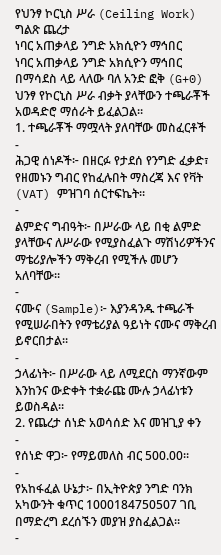የህንፃ ኮርኒስ ሥራ (Ceiling Work) ግልጽ ጨረታ
ነባር አጠቃላይ ንግድ አክሲዮን ማኅበር
ነባር አጠቃላይ ንግድ አክሲዮን ማኅበር በማሳደስ ላይ ላለው ባለ አንድ ፎቅ (G+0) ህንፃ የኮርኒስ ሥራ ብቃት ያላቸውን ተጫራቾች አወዳድሮ ማሰራት ይፈልጋል።
1. ተጫራቾች ማሟላት ያለባቸው መስፈርቶች
-
ሕጋዊ ሰነዶች፦ በዘርፉ የታደሰ የንግድ ፈቃድ፣ የዘመኑን ግብር የከፈሉበት ማስረጃ እና የቫት (VAT) ምዝገባ ሰርተፍኬት።
-
ልምድና ግብዓት፦ በሥራው ላይ በቂ ልምድ ያላቸውና ለሥራው የሚያስፈልጉ ማሽነሪዎችንና ማቴሪያሎችን ማቅረብ የሚችሉ መሆን አለባቸው።
-
ናሙና (Sample)፦ እያንዳንዱ ተጫራች የሚሠራበትን የማቴሪያል ዓይነት ናሙና ማቅረብ ይኖርበታል።
-
ኃላፊነት፦ በሥራው ላይ ለሚደርስ ማንኛውም እንከንና ውድቀት ተቋራጩ ሙሉ ኃላፊነቱን ይወስዳል።
2. የጨረታ ሰነድ አወሳሰድ እና መዝጊያ ቀን
-
የሰነድ ዋጋ፦ የማይመለስ ብር 500.00።
-
የአከፋፈል ሁኔታ፦ በኢትዮጵያ ንግድ ባንክ አካውንት ቁጥር 1000184750507 ገቢ በማድረግ ደረሰኙን መያዝ ያስፈልጋል።
-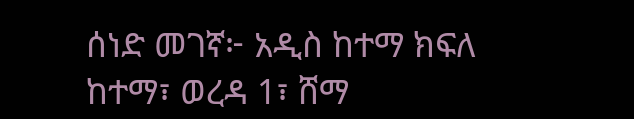ሰነድ መገኛ፦ አዲስ ከተማ ክፍለ ከተማ፣ ወረዳ 1፣ ሸማ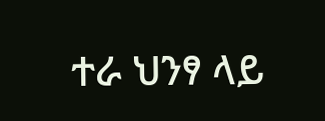ተራ ህንፃ ላይ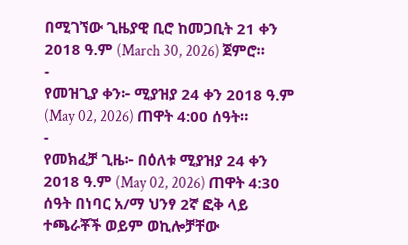በሚገኘው ጊዜያዊ ቢሮ ከመጋቢት 21 ቀን 2018 ዓ.ም (March 30, 2026) ጀምሮ።
-
የመዝጊያ ቀን፦ ሚያዝያ 24 ቀን 2018 ዓ.ም (May 02, 2026) ጠዋት 4:00 ሰዓት።
-
የመክፈቻ ጊዜ፦ በዕለቱ ሚያዝያ 24 ቀን 2018 ዓ.ም (May 02, 2026) ጠዋት 4:30 ሰዓት በነባር አ/ማ ህንፃ 2ኛ ፎቅ ላይ ተጫራቾች ወይም ወኪሎቻቸው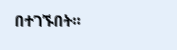በተገኙበት።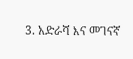3. አድራሻ እና መገናኛ